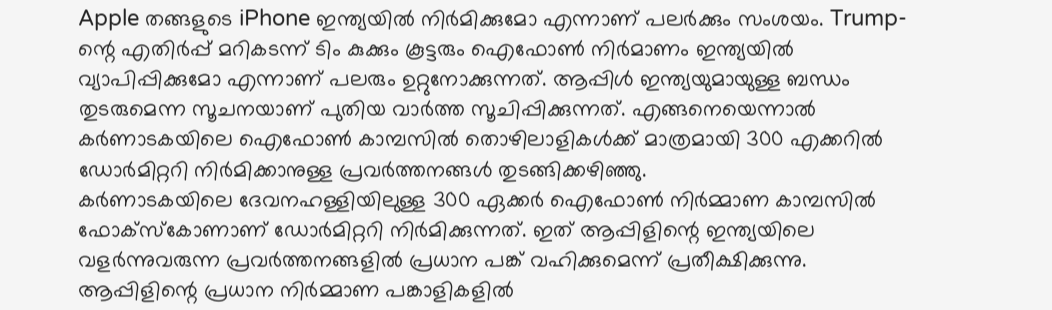Apple തങ്ങളുടെ iPhone ഇന്ത്യയിൽ നിർമിക്കുമോ എന്നാണ് പലർക്കും സംശയം. Trump-ന്റെ എതിർപ്പ് മറികടന്ന് ടിം കുക്കും കൂട്ടരും ഐഫോൺ നിർമാണം ഇന്ത്യയിൽ വ്യാപിപ്പിക്കുമോ എന്നാണ് പലരും ഉറ്റുനോക്കുന്നത്. ആപ്പിൾ ഇന്ത്യയുമായുള്ള ബന്ധം തുടരുമെന്ന സൂചനയാണ് പുതിയ വാർത്ത സൂചിപ്പിക്കുന്നത്. എങ്ങനെയെന്നാൽ കർണാടകയിലെ ഐഫോൺ കാമ്പസിൽ തൊഴിലാളികൾക്ക് മാത്രമായി 300 എക്കറിൽ ഡോർമിറ്ററി നിർമിക്കാനുള്ള പ്രവർത്തനങ്ങൾ തുടങ്ങിക്കഴിഞ്ഞു.
കർണാടകയിലെ ദേവനഹള്ളിയിലുള്ള 300 ഏക്കർ ഐഫോൺ നിർമ്മാണ കാമ്പസിൽ ഫോക്സ്കോണാണ് ഡോർമിറ്ററി നിർമിക്കുന്നത്. ഇത് ആപ്പിളിന്റെ ഇന്ത്യയിലെ വളർന്നുവരുന്ന പ്രവർത്തനങ്ങളിൽ പ്രധാന പങ്ക് വഹിക്കുമെന്ന് പ്രതീക്ഷിക്കുന്നു.
ആപ്പിളിന്റെ പ്രധാന നിർമ്മാണ പങ്കാളികളിൽ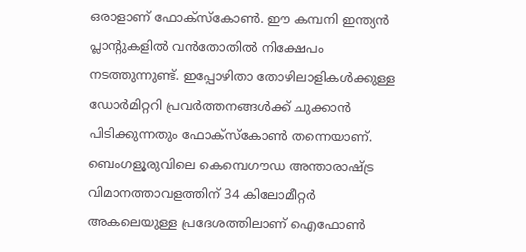ഒരാളാണ് ഫോക്സ്കോൺ. ഈ കമ്പനി ഇന്ത്യൻ പ്ലാന്റുകളിൽ വൻതോതിൽ നിക്ഷേപം നടത്തുന്നുണ്ട്. ഇപ്പോഴിതാ തോഴിലാളികൾക്കുള്ള ഡോർമിറ്ററി പ്രവർത്തനങ്ങൾക്ക് ചുക്കാൻ പിടിക്കുന്നതും ഫോക്സ്കോൺ തന്നെയാണ്.
ബെംഗളൂരുവിലെ കെമ്പെഗൗഡ അന്താരാഷ്ട്ര വിമാനത്താവളത്തിന് 34 കിലോമീറ്റർ അകലെയുള്ള പ്രദേശത്തിലാണ് ഐഫോൺ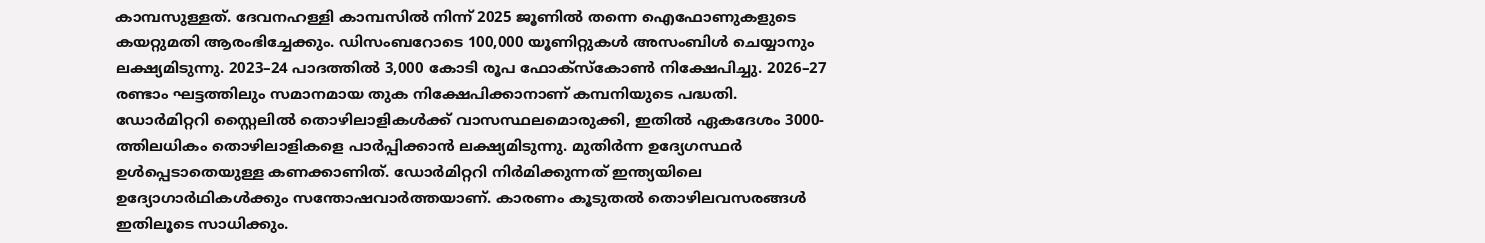കാമ്പസുള്ളത്. ദേവനഹള്ളി കാമ്പസിൽ നിന്ന് 2025 ജൂണിൽ തന്നെ ഐഫോണുകളുടെ കയറ്റുമതി ആരംഭിച്ചേക്കും. ഡിസംബറോടെ 100,000 യൂണിറ്റുകൾ അസംബിൾ ചെയ്യാനും ലക്ഷ്യമിടുന്നു. 2023–24 പാദത്തിൽ 3,000 കോടി രൂപ ഫോക്സ്കോൺ നിക്ഷേപിച്ചു. 2026–27 രണ്ടാം ഘട്ടത്തിലും സമാനമായ തുക നിക്ഷേപിക്കാനാണ് കമ്പനിയുടെ പദ്ധതി.
ഡോർമിറ്ററി സ്റ്റൈലിൽ തൊഴിലാളികൾക്ക് വാസസ്ഥലമൊരുക്കി, ഇതിൽ ഏകദേശം 3000-ത്തിലധികം തൊഴിലാളികളെ പാർപ്പിക്കാൻ ലക്ഷ്യമിടുന്നു. മുതിർന്ന ഉദ്യേഗസ്ഥർ ഉൾപ്പെടാതെയുള്ള കണക്കാണിത്. ഡോർമിറ്ററി നിർമിക്കുന്നത് ഇന്ത്യയിലെ ഉദ്യോഗാർഥികൾക്കും സന്തോഷവാർത്തയാണ്. കാരണം കൂടുതൽ തൊഴിലവസരങ്ങൾ ഇതിലൂടെ സാധിക്കും.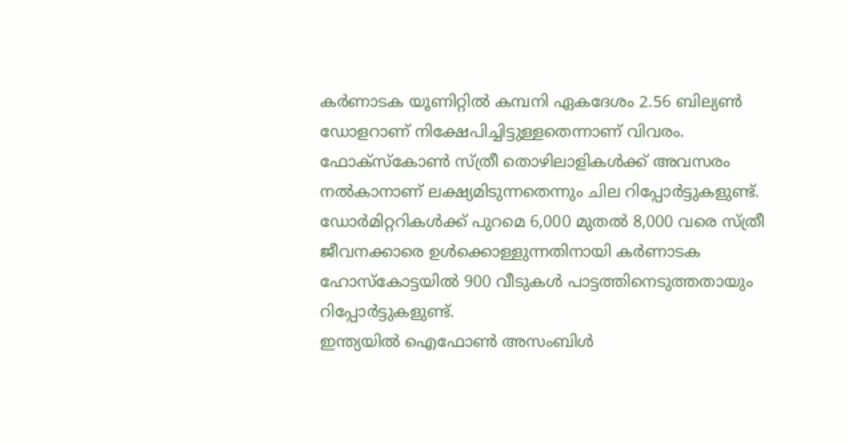കർണാടക യൂണിറ്റിൽ കമ്പനി ഏകദേശം 2.56 ബില്യൺ ഡോളറാണ് നിക്ഷേപിച്ചിട്ടുള്ളതെന്നാണ് വിവരം. ഫോക്സ്കോൺ സ്ത്രീ തൊഴിലാളികൾക്ക് അവസരം നൽകാനാണ് ലക്ഷ്യമിടുന്നതെന്നും ചില റിപ്പോർട്ടുകളുണ്ട്.
ഡോർമിറ്ററികൾക്ക് പുറമെ 6,000 മുതൽ 8,000 വരെ സ്ത്രീ ജീവനക്കാരെ ഉൾക്കൊള്ളുന്നതിനായി കർണാടക ഹോസ്കോട്ടയിൽ 900 വീടുകൾ പാട്ടത്തിനെടുത്തതായും റിപ്പോർട്ടുകളുണ്ട്.
ഇന്ത്യയിൽ ഐഫോൺ അസംബിൾ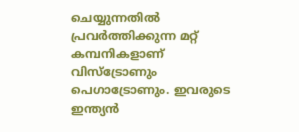ചെയ്യുന്നതിൽ പ്രവർത്തിക്കുന്ന മറ്റ് കമ്പനികളാണ് വിസ്ട്രോണും പെഗാട്രോണും. ഇവരുടെ ഇന്ത്യൻ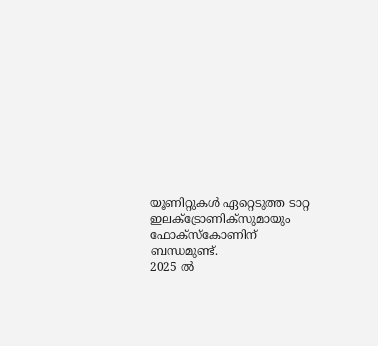യൂണിറ്റുകൾ ഏറ്റെടുത്ത ടാറ്റ ഇലക്ട്രോണിക്സുമായും ഫോക്സ്കോണിന് ബന്ധമുണ്ട്.
2025 ൽ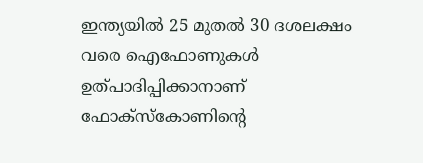ഇന്ത്യയിൽ 25 മുതൽ 30 ദശലക്ഷം വരെ ഐഫോണുകൾ ഉത്പാദിപ്പിക്കാനാണ് ഫോക്സ്കോണിന്റെ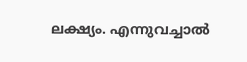ലക്ഷ്യം. എന്നുവച്ചാൽ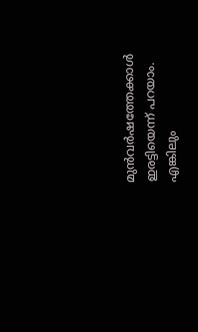മുൻവർഷത്തേക്കാൾ ഇരട്ടിയെന്ന് പറയാം. എങ്കിലും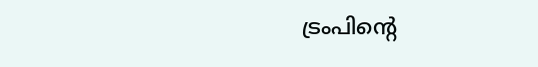ട്രംപിന്റെ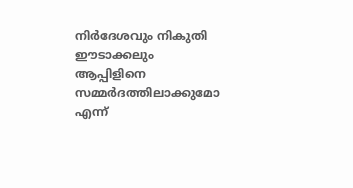നിർദേശവും നികുതി ഈടാക്കലും ആപ്പിളിനെ സമ്മർദത്തിലാക്കുമോ എന്ന്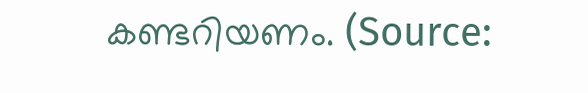കണ്ടറിയണം. (Source: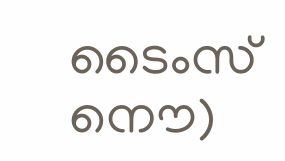ടൈംസ് നൌ)